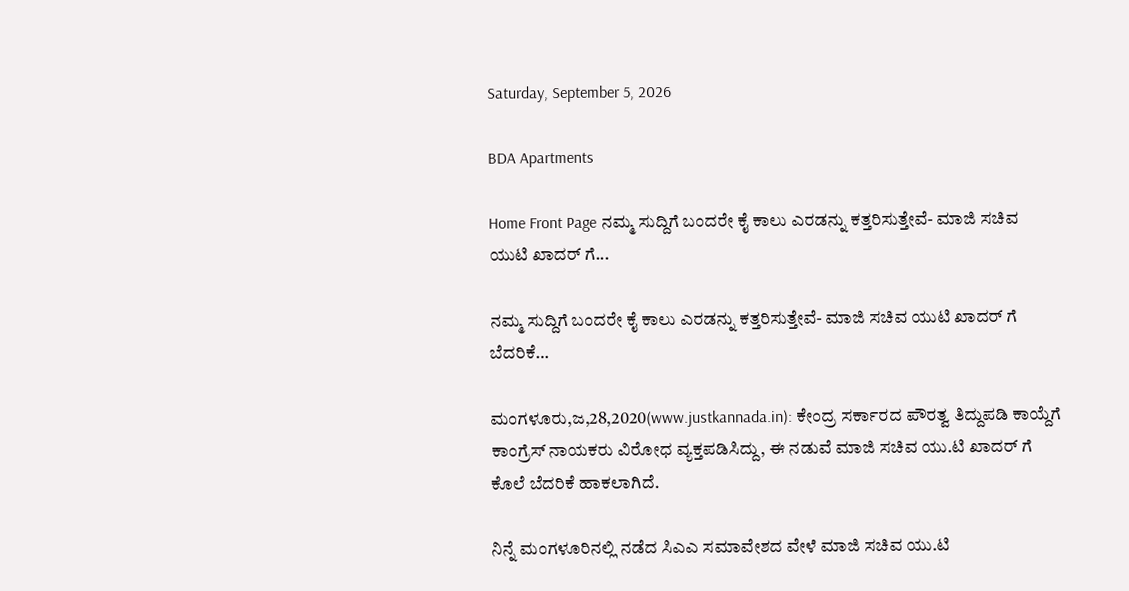Saturday, September 5, 2026

BDA Apartments

Home Front Page ನಮ್ಮ ಸುದ್ದಿಗೆ ಬಂದರೇ ಕೈ ಕಾಲು ಎರಡನ್ನು ಕತ್ತರಿಸುತ್ತೇವೆ- ಮಾಜಿ ಸಚಿವ ಯುಟಿ ಖಾದರ್ ಗೆ...

ನಮ್ಮ ಸುದ್ದಿಗೆ ಬಂದರೇ ಕೈ ಕಾಲು ಎರಡನ್ನು ಕತ್ತರಿಸುತ್ತೇವೆ- ಮಾಜಿ ಸಚಿವ ಯುಟಿ ಖಾದರ್ ಗೆ ಬೆದರಿಕೆ…

ಮಂಗಳೂರು,ಜ,28,2020(www.justkannada.in): ಕೇಂದ್ರ ಸರ್ಕಾರದ ಪೌರತ್ವ ತಿದ್ದುಪಡಿ ಕಾಯ್ದೆಗೆ ಕಾಂಗ್ರೆಸ್ ನಾಯಕರು ವಿರೋಧ ವ್ಯಕ್ತಪಡಿಸಿದ್ದು, ಈ ನಡುವೆ ಮಾಜಿ ಸಚಿವ ಯು.ಟಿ ಖಾದರ್ ಗೆ ಕೊಲೆ ಬೆದರಿಕೆ ಹಾಕಲಾಗಿದೆ.

ನಿನ್ನೆ ಮಂಗಳೂರಿನಲ್ಲಿ ನಡೆದ ಸಿಎಎ ಸಮಾವೇಶದ ವೇಳೆ ಮಾಜಿ ಸಚಿವ ಯು.ಟಿ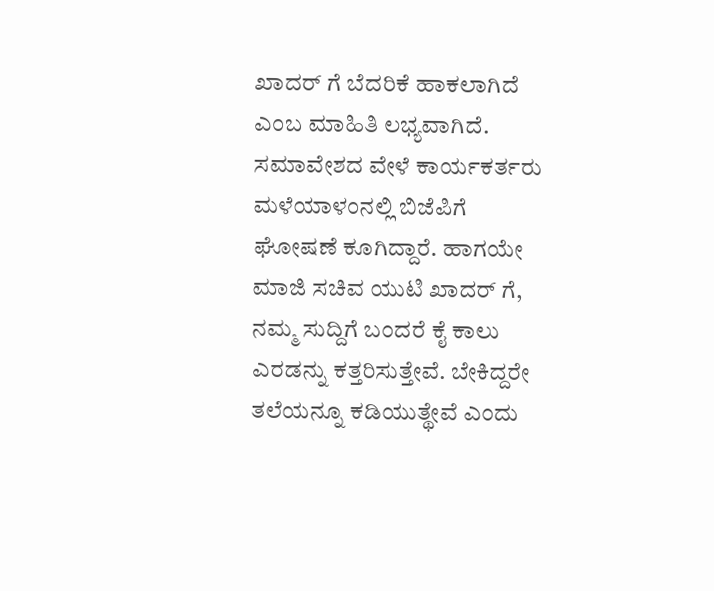ಖಾದರ್ ಗೆ ಬೆದರಿಕೆ ಹಾಕಲಾಗಿದೆ ಎಂಬ ಮಾಹಿತಿ ಲಭ್ಯವಾಗಿದೆ. ಸಮಾವೇಶದ ವೇಳೆ ಕಾರ್ಯಕರ್ತರು ಮಳೆಯಾಳಂನಲ್ಲಿ ಬಿಜೆಪಿಗೆ ಘೋಷಣೆ ಕೂಗಿದ್ದಾರೆ. ಹಾಗಯೇ ಮಾಜಿ ಸಚಿವ ಯುಟಿ ಖಾದರ್ ಗೆ, ನಮ್ಮ ಸುದ್ದಿಗೆ ಬಂದರೆ ಕೈ ಕಾಲು ಎರಡನ್ನು ಕತ್ತರಿಸುತ್ತೇವೆ. ಬೇಕಿದ್ದರೇ ತಲೆಯನ್ನೂ ಕಡಿಯುತ್ಥೇವೆ ಎಂದು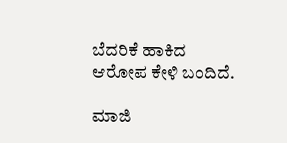ಬೆದರಿಕೆ ಹಾಕಿದ ಆರೋಪ ಕೇಳಿ ಬಂದಿದೆ.

ಮಾಜಿ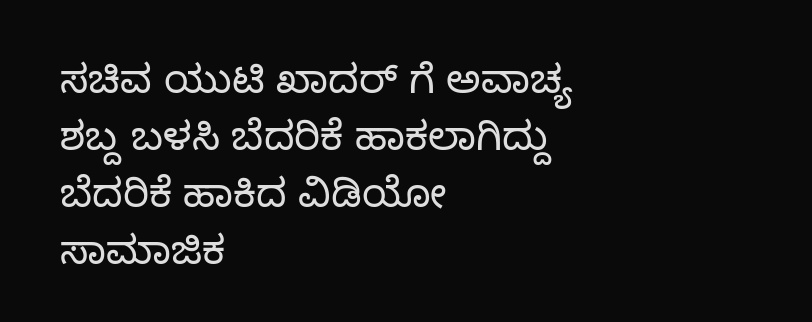ಸಚಿವ ಯುಟಿ ಖಾದರ್ ಗೆ ಅವಾಚ್ಯ ಶಬ್ದ ಬಳಸಿ ಬೆದರಿಕೆ ಹಾಕಲಾಗಿದ್ದು  ಬೆದರಿಕೆ ಹಾಕಿದ ವಿಡಿಯೋ ಸಾಮಾಜಿಕ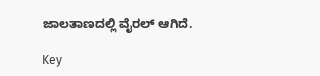ಜಾಲತಾಣದಲ್ಲಿ ವೈರಲ್ ಆಗಿದೆ.

Key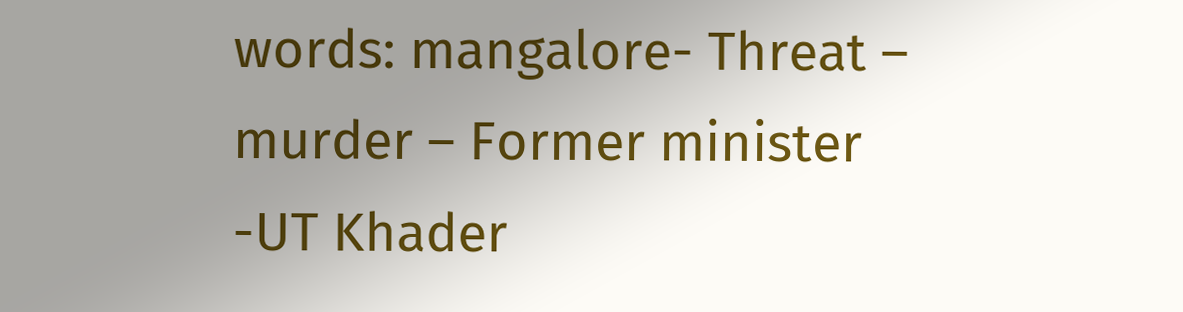words: mangalore- Threat – murder – Former minister -UT Khader